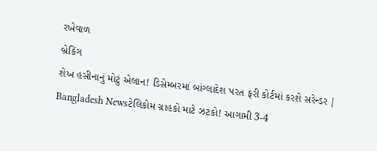રખેવાળ
બ્રેકિંગ
શેખ હસીનાનું મોટું એલાન! ડિસેમ્બરમાં બાંગ્લાદેશ પરત ફરી કોર્ટમાં કરશે સરેન્ડર | Bangladesh Newsટેલિકોમ ગ્રાહકો માટે ઝટકો! આગામી 3-4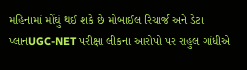મહિનામાં મોંઘું થઈ શકે છે મોબાઈલ રિચાર્જ અને ડેટા પ્લાનUGC-NET પરીક્ષા લીકના આરોપો પર રાહુલ ગાંધીએ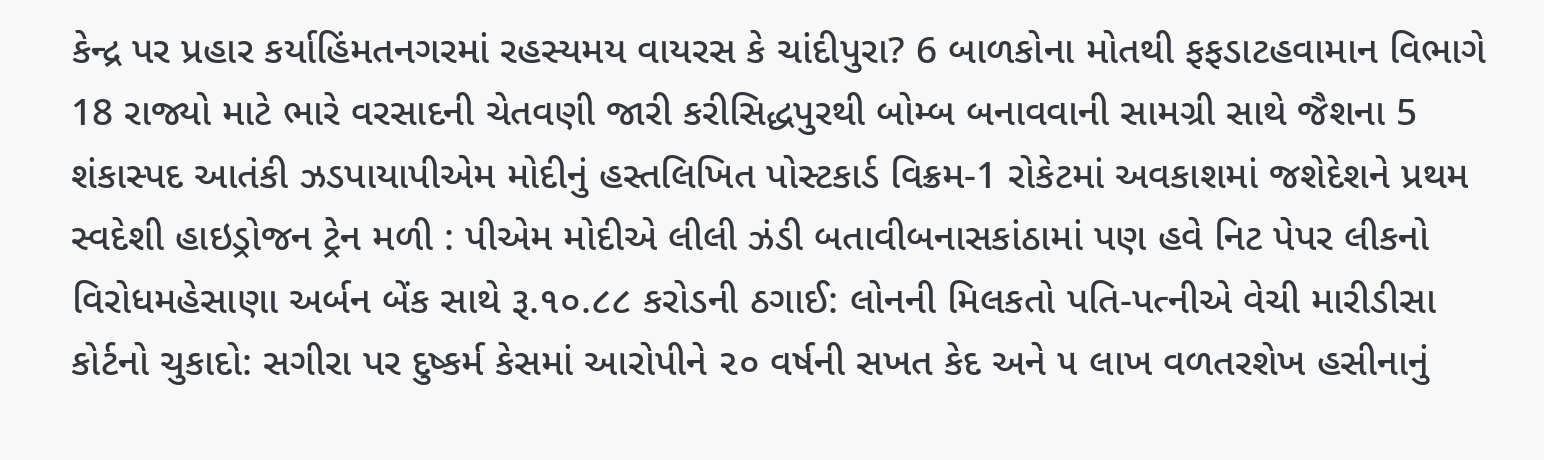કેન્દ્ર પર પ્રહાર કર્યાહિંમતનગરમાં રહસ્યમય વાયરસ કે ચાંદીપુરા? 6 બાળકોના મોતથી ફફડાટહવામાન વિભાગે 18 રાજ્યો માટે ભારે વરસાદની ચેતવણી જારી કરીસિદ્ધપુરથી બોમ્બ બનાવવાની સામગ્રી સાથે જૈશના 5 શંકાસ્પદ આતંકી ઝડપાયાપીએમ મોદીનું હસ્તલિખિત પોસ્ટકાર્ડ વિક્રમ-1 રોકેટમાં અવકાશમાં જશેદેશને પ્રથમ સ્વદેશી હાઇડ્રોજન ટ્રેન મળી : પીએમ મોદીએ લીલી ઝંડી બતાવીબનાસકાંઠામાં પણ હવે નિટ પેપર લીકનો વિરોધમહેસાણા અર્બન બેંક સાથે રૂ.૧૦.૮૮ કરોડની ઠગાઈ: લોનની મિલકતો પતિ-પત્નીએ વેચી મારીડીસા કોર્ટનો ચુકાદો: સગીરા પર દુષ્કર્મ કેસમાં આરોપીને ૨૦ વર્ષની સખત કેદ અને ૫ લાખ વળતરશેખ હસીનાનું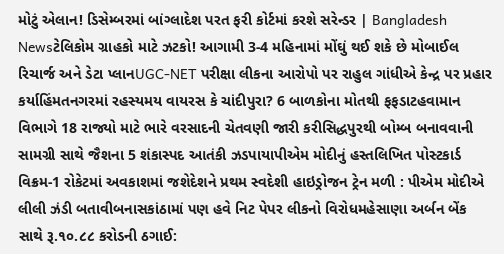મોટું એલાન! ડિસેમ્બરમાં બાંગ્લાદેશ પરત ફરી કોર્ટમાં કરશે સરેન્ડર | Bangladesh Newsટેલિકોમ ગ્રાહકો માટે ઝટકો! આગામી 3-4 મહિનામાં મોંઘું થઈ શકે છે મોબાઈલ રિચાર્જ અને ડેટા પ્લાનUGC-NET પરીક્ષા લીકના આરોપો પર રાહુલ ગાંધીએ કેન્દ્ર પર પ્રહાર કર્યાહિંમતનગરમાં રહસ્યમય વાયરસ કે ચાંદીપુરા? 6 બાળકોના મોતથી ફફડાટહવામાન વિભાગે 18 રાજ્યો માટે ભારે વરસાદની ચેતવણી જારી કરીસિદ્ધપુરથી બોમ્બ બનાવવાની સામગ્રી સાથે જૈશના 5 શંકાસ્પદ આતંકી ઝડપાયાપીએમ મોદીનું હસ્તલિખિત પોસ્ટકાર્ડ વિક્રમ-1 રોકેટમાં અવકાશમાં જશેદેશને પ્રથમ સ્વદેશી હાઇડ્રોજન ટ્રેન મળી : પીએમ મોદીએ લીલી ઝંડી બતાવીબનાસકાંઠામાં પણ હવે નિટ પેપર લીકનો વિરોધમહેસાણા અર્બન બેંક સાથે રૂ.૧૦.૮૮ કરોડની ઠગાઈ: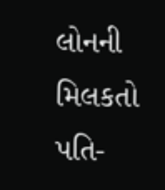લોનની મિલકતો પતિ-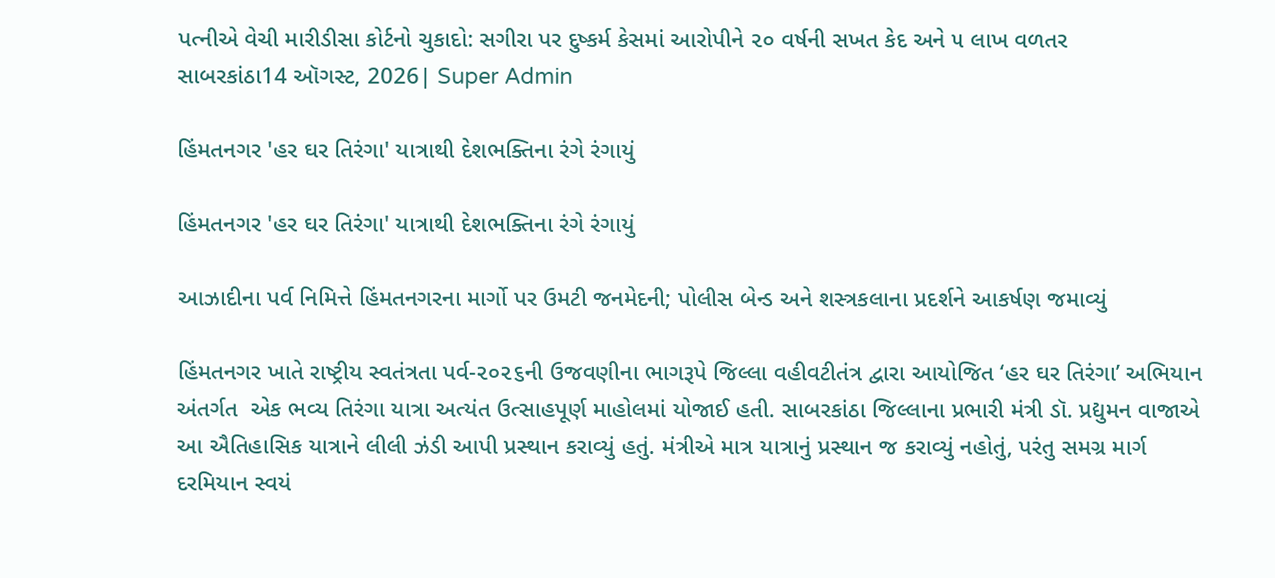પત્નીએ વેચી મારીડીસા કોર્ટનો ચુકાદો: સગીરા પર દુષ્કર્મ કેસમાં આરોપીને ૨૦ વર્ષની સખત કેદ અને ૫ લાખ વળતર
સાબરકાંઠા14 ઑગસ્ટ, 2026| Super Admin

હિંમતનગર 'હર ઘર તિરંગા' યાત્રાથી દેશભક્તિના રંગે રંગાયું

હિંમતનગર 'હર ઘર તિરંગા' યાત્રાથી દેશભક્તિના રંગે રંગાયું

આઝાદીના પર્વ નિમિત્તે હિંમતનગરના માર્ગો પર ઉમટી જનમેદની; પોલીસ બેન્ડ અને શસ્ત્રકલાના પ્રદર્શને આકર્ષણ જમાવ્યું

હિંમતનગર ખાતે રાષ્ટ્રીય સ્વતંત્રતા પર્વ-૨૦૨૬ની ઉજવણીના ભાગરૂપે જિલ્લા વહીવટીતંત્ર દ્વારા આયોજિત ‘હર ઘર તિરંગા’ અભિયાન અંતર્ગત  એક ભવ્ય તિરંગા યાત્રા અત્યંત ઉત્સાહપૂર્ણ માહોલમાં યોજાઈ હતી. સાબરકાંઠા જિલ્લાના પ્રભારી મંત્રી ડૉ. પ્રદ્યુમન વાજાએ આ ઐતિહાસિક યાત્રાને લીલી ઝંડી આપી પ્રસ્થાન કરાવ્યું હતું. મંત્રીએ માત્ર યાત્રાનું પ્રસ્થાન જ કરાવ્યું નહોતું, પરંતુ સમગ્ર માર્ગ દરમિયાન સ્વયં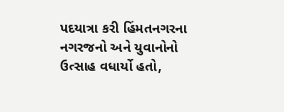પદયાત્રા કરી હિંમતનગરના નગરજનો અને યુવાનોનો ઉત્સાહ વધાર્યો હતો,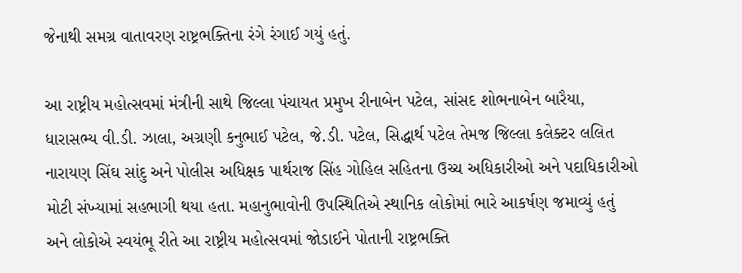જેનાથી સમગ્ર વાતાવરણ રાષ્ટ્રભક્તિના રંગે રંગાઈ ગયું હતું.

આ રાષ્ટ્રીય મહોત્સવમાં મંત્રીની સાથે જિલ્લા પંચાયત પ્રમુખ રીનાબેન પટેલ, સાંસદ શોભનાબેન બારૈયા, ધારાસભ્ય વી.ડી. ઝાલા, અગ્રણી કનુભાઈ પટેલ, જે.ડી. પટેલ, સિદ્ધાર્થ પટેલ તેમજ જિલ્લા કલેક્ટર લલિત નારાયણ સિંઘ સાંદુ અને પોલીસ અધિક્ષક પાર્થરાજ સિંહ ગોહિલ સહિતના ઉચ્ચ અધિકારીઓ અને પદાધિકારીઓ મોટી સંખ્યામાં સહભાગી થયા હતા. મહાનુભાવોની ઉપસ્થિતિએ સ્થાનિક લોકોમાં ભારે આકર્ષણ જમાવ્યું હતું અને લોકોએ સ્વયંભૂ રીતે આ રાષ્ટ્રીય મહોત્સવમાં જોડાઈને પોતાની રાષ્ટ્રભક્તિ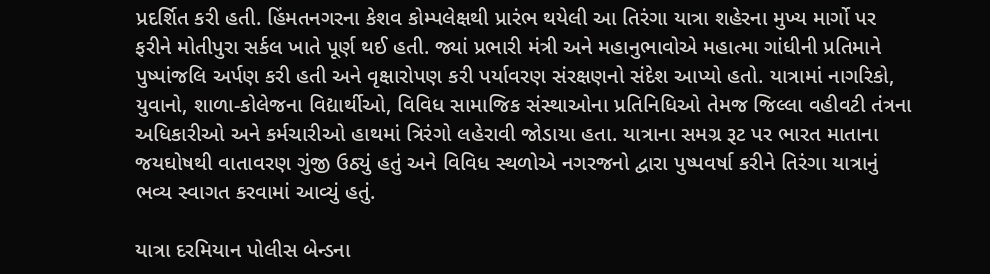પ્રદર્શિત કરી હતી. હિંમતનગરના કેશવ કોમ્પલેક્ષથી પ્રારંભ થયેલી આ તિરંગા યાત્રા શહેરના મુખ્ય માર્ગો પર ફરીને મોતીપુરા સર્કલ ખાતે પૂર્ણ થઈ હતી. જ્યાં પ્રભારી મંત્રી અને મહાનુભાવોએ મહાત્મા ગાંધીની પ્રતિમાને પુષ્પાંજલિ અર્પણ કરી હતી અને વૃક્ષારોપણ કરી પર્યાવરણ સંરક્ષણનો સંદેશ આપ્યો હતો. યાત્રામાં નાગરિકો, યુવાનો, શાળા-કોલેજના વિદ્યાર્થીઓ, વિવિધ સામાજિક સંસ્થાઓના પ્રતિનિધિઓ તેમજ જિલ્લા વહીવટી તંત્રના અધિકારીઓ અને કર્મચારીઓ હાથમાં ત્રિરંગો લહેરાવી જોડાયા હતા. યાત્રાના સમગ્ર રૂટ પર ભારત માતાના જયઘોષથી વાતાવરણ ગુંજી ઉઠ્યું હતું અને વિવિધ સ્થળોએ નગરજનો દ્વારા પુષ્પવર્ષા કરીને તિરંગા યાત્રાનું ભવ્ય સ્વાગત કરવામાં આવ્યું હતું.

યાત્રા દરમિયાન પોલીસ બેન્ડના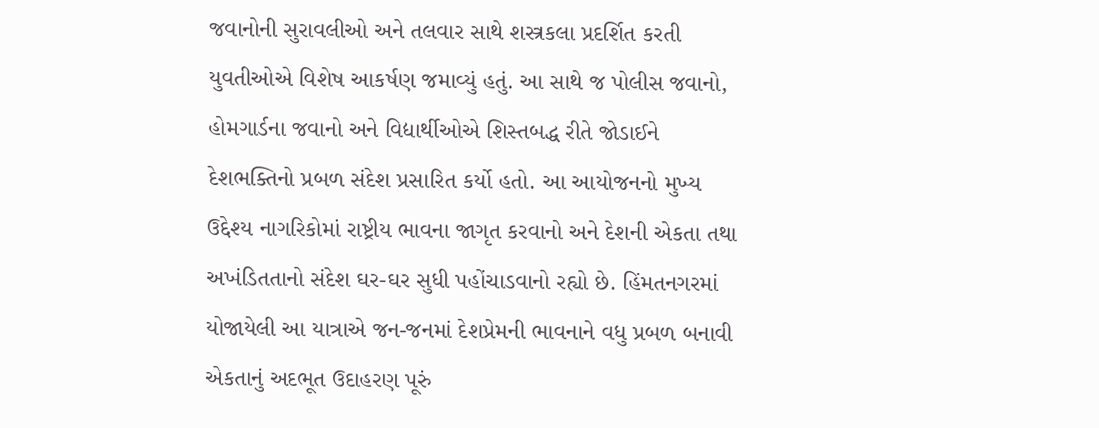જવાનોની સુરાવલીઓ અને તલવાર સાથે શસ્ત્રકલા પ્રદર્શિત કરતી યુવતીઓએ વિશેષ આકર્ષણ જમાવ્યું હતું. આ સાથે જ પોલીસ જવાનો, હોમગાર્ડના જવાનો અને વિદ્યાર્થીઓએ શિસ્તબદ્ધ રીતે જોડાઈને દેશભક્તિનો પ્રબળ સંદેશ પ્રસારિત કર્યો હતો. આ આયોજનનો મુખ્ય ઉદ્દેશ્ય નાગરિકોમાં રાષ્ટ્રીય ભાવના જાગૃત કરવાનો અને દેશની એકતા તથા અખંડિતતાનો સંદેશ ઘર-ઘર સુધી પહોંચાડવાનો રહ્યો છે. હિંમતનગરમાં યોજાયેલી આ યાત્રાએ જન-જનમાં દેશપ્રેમની ભાવનાને વધુ પ્રબળ બનાવી એકતાનું અદભૂત ઉદાહરણ પૂરું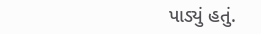પાડ્યું હતું.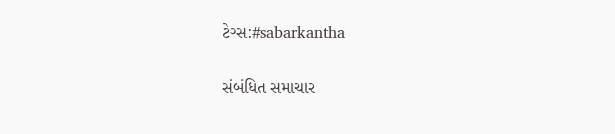ટેગ્સ:#sabarkantha

સંબંધિત સમાચાર